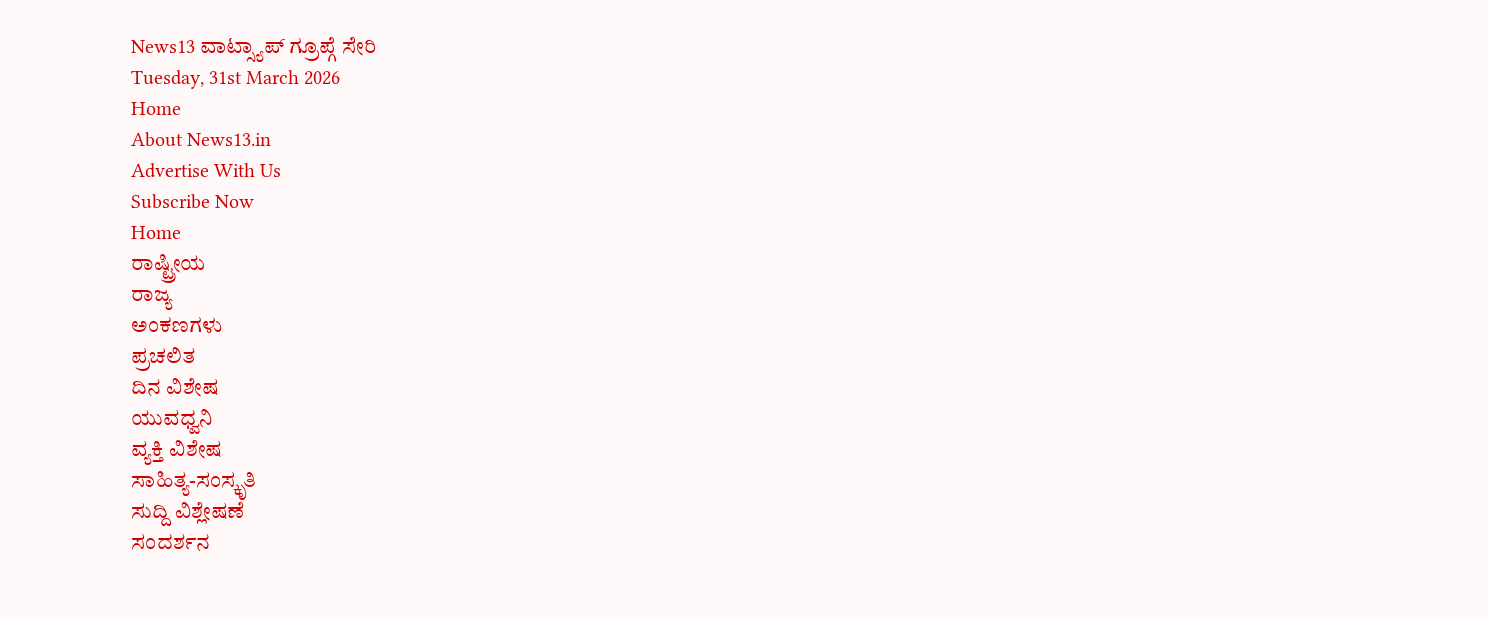News13 ವಾಟ್ಸ್ಯಾಪ್ ಗ್ರೂಪ್ಗೆ ಸೇರಿ
Tuesday, 31st March 2026
Home
About News13.in
Advertise With Us
Subscribe Now
Home
ರಾಷ್ಟ್ರೀಯ
ರಾಜ್ಯ
ಅಂಕಣಗಳು
ಪ್ರಚಲಿತ
ದಿನ ವಿಶೇಷ
ಯುವಧ್ವನಿ
ವ್ಯಕ್ತಿ ವಿಶೇಷ
ಸಾಹಿತ್ಯ-ಸಂಸ್ಕೃತಿ
ಸುದ್ದಿ ವಿಶ್ಲೇಷಣೆ
ಸಂದರ್ಶನ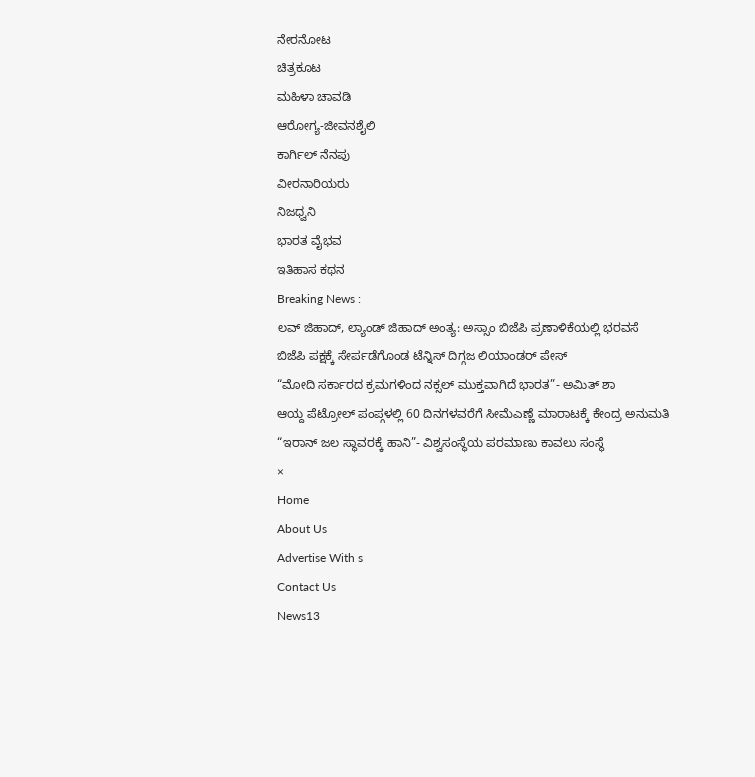ನೇರನೋಟ
ಚಿತ್ರಕೂಟ
ಮಹಿಳಾ ಚಾವಡಿ
ಆರೋಗ್ಯ-ಜೀವನಶೈಲಿ
ಕಾರ್ಗಿಲ್ ನೆನಪು
ವೀರನಾರಿಯರು
ನಿಜಧ್ವನಿ
ಭಾರತ ವೈಭವ
ಇತಿಹಾಸ ಕಥನ
Breaking News :
ಲವ್ ಜಿಹಾದ್, ಲ್ಯಾಂಡ್ ಜಿಹಾದ್ ಅಂತ್ಯ: ಅಸ್ಸಾಂ ಬಿಜೆಪಿ ಪ್ರಣಾಳಿಕೆಯಲ್ಲಿ ಭರವಸೆ
ಬಿಜೆಪಿ ಪಕ್ಷಕ್ಕೆ ಸೇರ್ಪಡೆಗೊಂಡ ಟೆನ್ನಿಸ್ ದಿಗ್ಗಜ ಲಿಯಾಂಡರ್ ಪೇಸ್
“ಮೋದಿ ಸರ್ಕಾರದ ಕ್ರಮಗಳಿಂದ ನಕ್ಸಲ್ ಮುಕ್ತವಾಗಿದೆ ಭಾರತ”- ಅಮಿತ್ ಶಾ
ಆಯ್ದ ಪೆಟ್ರೋಲ್ ಪಂಪ್ಗಳಲ್ಲಿ 60 ದಿನಗಳವರೆಗೆ ಸೀಮೆಎಣ್ಣೆ ಮಾರಾಟಕ್ಕೆ ಕೇಂದ್ರ ಅನುಮತಿ
“ಇರಾನ್ ಜಲ ಸ್ಥಾವರಕ್ಕೆ ಹಾನಿ”- ವಿಶ್ವಸಂಸ್ಥೆಯ ಪರಮಾಣು ಕಾವಲು ಸಂಸ್ಥೆ
×
Home
About Us
Advertise With s
Contact Us
News13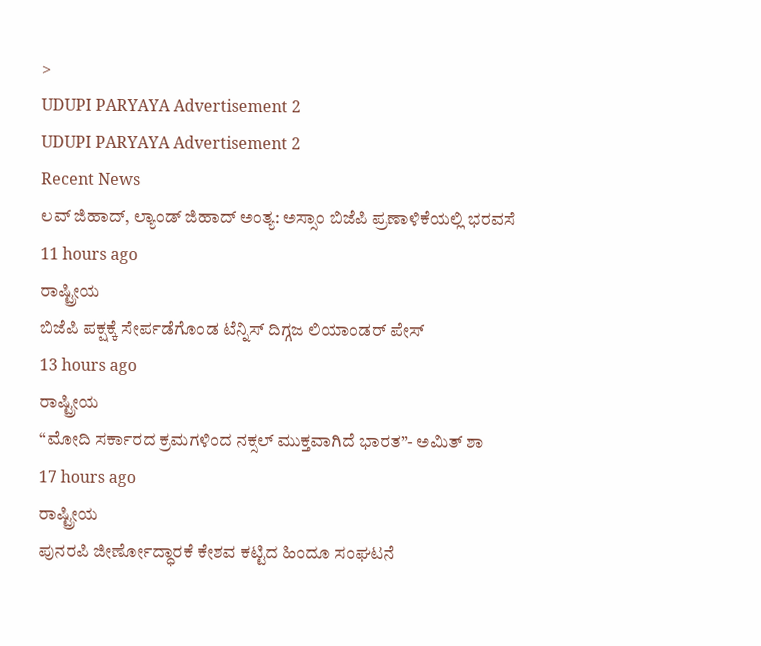>
UDUPI PARYAYA Advertisement 2
UDUPI PARYAYA Advertisement 2
Recent News
ಲವ್ ಜಿಹಾದ್, ಲ್ಯಾಂಡ್ ಜಿಹಾದ್ ಅಂತ್ಯ: ಅಸ್ಸಾಂ ಬಿಜೆಪಿ ಪ್ರಣಾಳಿಕೆಯಲ್ಲಿ ಭರವಸೆ
11 hours ago
ರಾಷ್ಟ್ರೀಯ
ಬಿಜೆಪಿ ಪಕ್ಷಕ್ಕೆ ಸೇರ್ಪಡೆಗೊಂಡ ಟೆನ್ನಿಸ್ ದಿಗ್ಗಜ ಲಿಯಾಂಡರ್ ಪೇಸ್
13 hours ago
ರಾಷ್ಟ್ರೀಯ
“ಮೋದಿ ಸರ್ಕಾರದ ಕ್ರಮಗಳಿಂದ ನಕ್ಸಲ್ ಮುಕ್ತವಾಗಿದೆ ಭಾರತ”- ಅಮಿತ್ ಶಾ
17 hours ago
ರಾಷ್ಟ್ರೀಯ
ಪುನರಪಿ ಜೀರ್ಣೋದ್ಧಾರಕೆ ಕೇಶವ ಕಟ್ಟಿದ ಹಿಂದೂ ಸಂಘಟನೆ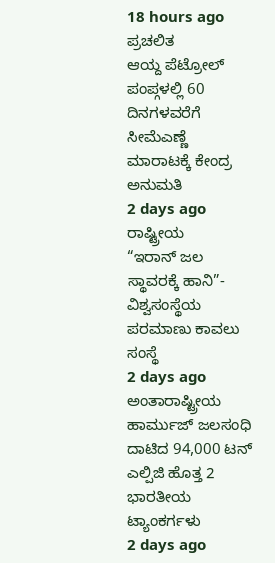18 hours ago
ಪ್ರಚಲಿತ
ಆಯ್ದ ಪೆಟ್ರೋಲ್ ಪಂಪ್ಗಳಲ್ಲಿ 60 ದಿನಗಳವರೆಗೆ ಸೀಮೆಎಣ್ಣೆ ಮಾರಾಟಕ್ಕೆ ಕೇಂದ್ರ ಅನುಮತಿ
2 days ago
ರಾಷ್ಟ್ರೀಯ
“ಇರಾನ್ ಜಲ ಸ್ಥಾವರಕ್ಕೆ ಹಾನಿ”- ವಿಶ್ವಸಂಸ್ಥೆಯ ಪರಮಾಣು ಕಾವಲು ಸಂಸ್ಥೆ
2 days ago
ಅಂತಾರಾಷ್ಟ್ರೀಯ
ಹಾರ್ಮುಜ್ ಜಲಸಂಧಿ ದಾಟಿದ 94,000 ಟನ್ ಎಲ್ಪಿಜಿ ಹೊತ್ತ 2 ಭಾರತೀಯ ಟ್ಯಾಂಕರ್ಗಳು
2 days ago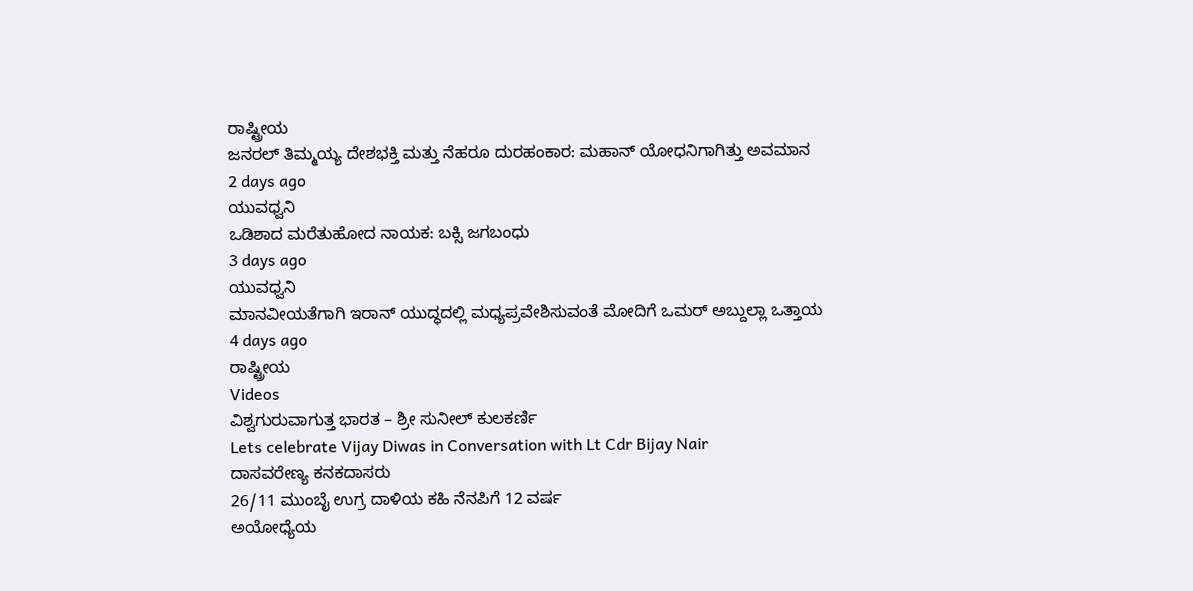ರಾಷ್ಟ್ರೀಯ
ಜನರಲ್ ತಿಮ್ಮಯ್ಯ ದೇಶಭಕ್ತಿ ಮತ್ತು ನೆಹರೂ ದುರಹಂಕಾರ: ಮಹಾನ್ ಯೋಧನಿಗಾಗಿತ್ತು ಅವಮಾನ
2 days ago
ಯುವಧ್ವನಿ
ಒಡಿಶಾದ ಮರೆತುಹೋದ ನಾಯಕ: ಬಕ್ಸಿ ಜಗಬಂಧು
3 days ago
ಯುವಧ್ವನಿ
ಮಾನವೀಯತೆಗಾಗಿ ಇರಾನ್ ಯುದ್ಧದಲ್ಲಿ ಮಧ್ಯಪ್ರವೇಶಿಸುವಂತೆ ಮೋದಿಗೆ ಒಮರ್ ಅಬ್ದುಲ್ಲಾ ಒತ್ತಾಯ
4 days ago
ರಾಷ್ಟ್ರೀಯ
Videos
ವಿಶ್ವಗುರುವಾಗುತ್ತ ಭಾರತ – ಶ್ರೀ ಸುನೀಲ್ ಕುಲಕರ್ಣಿ
Lets celebrate Vijay Diwas in Conversation with Lt Cdr Bijay Nair
ದಾಸವರೇಣ್ಯ ಕನಕದಾಸರು
26/11 ಮುಂಬೈ ಉಗ್ರ ದಾಳಿಯ ಕಹಿ ನೆನಪಿಗೆ 12 ವರ್ಷ
ಅಯೋಧ್ಯೆಯ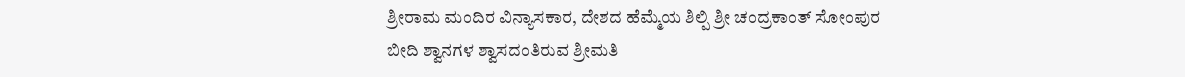ಶ್ರೀರಾಮ ಮಂದಿರ ವಿನ್ಯಾಸಕಾರ, ದೇಶದ ಹೆಮ್ಮೆಯ ಶಿಲ್ಪಿ ಶ್ರೀ ಚಂದ್ರಕಾಂತ್ ಸೋಂಪುರ
ಬೀದಿ ಶ್ವಾನಗಳ ಶ್ವಾಸದಂತಿರುವ ಶ್ರೀಮತಿ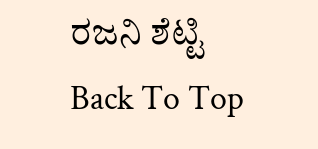ರಜನಿ ಶೆಟ್ಟಿ
Back To Top